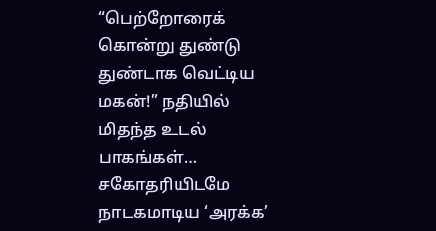“பெற்றோரைக் கொன்று துண்டு துண்டாக வெட்டிய மகன்!” நதியில் மிதந்த உடல் பாகங்கள்… சகோதரியிடமே நாடகமாடிய ‘அரக்க’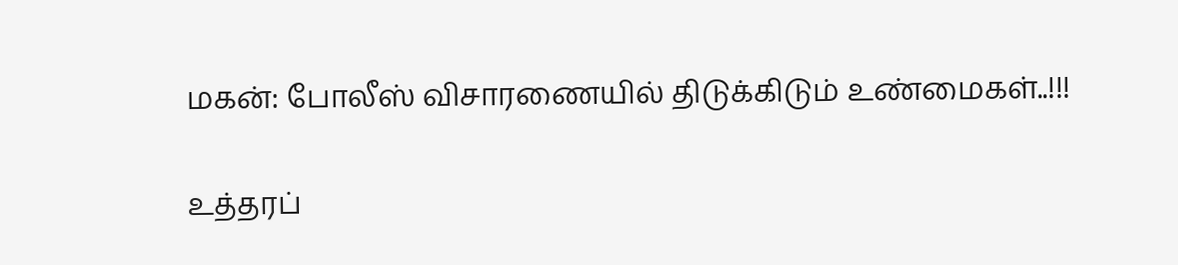மகன்: போலீஸ் விசாரணையில் திடுக்கிடும் உண்மைகள்..!!!

உத்தரப்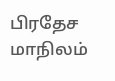பிரதேச மாநிலம்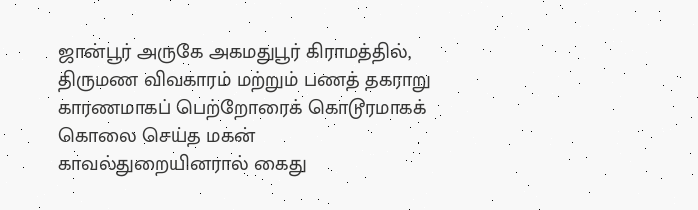ஜான்பூர் அருகே அகமதுபூர் கிராமத்தில், திருமண விவகாரம் மற்றும் பணத் தகராறு காரணமாகப் பெற்றோரைக் கொடூரமாகக் கொலை செய்த மகன் காவல்துறையினரால் கைது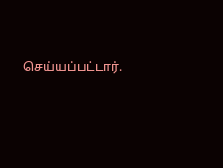செய்யப்பட்டார்.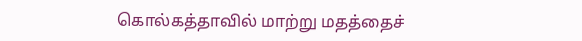கொல்கத்தாவில் மாற்று மதத்தைச்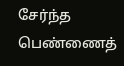சேர்ந்த பெண்ணைத்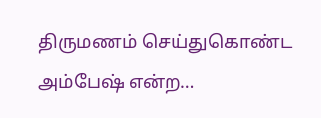திருமணம் செய்துகொண்ட அம்பேஷ் என்ற…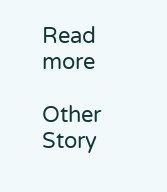Read more

Other Story